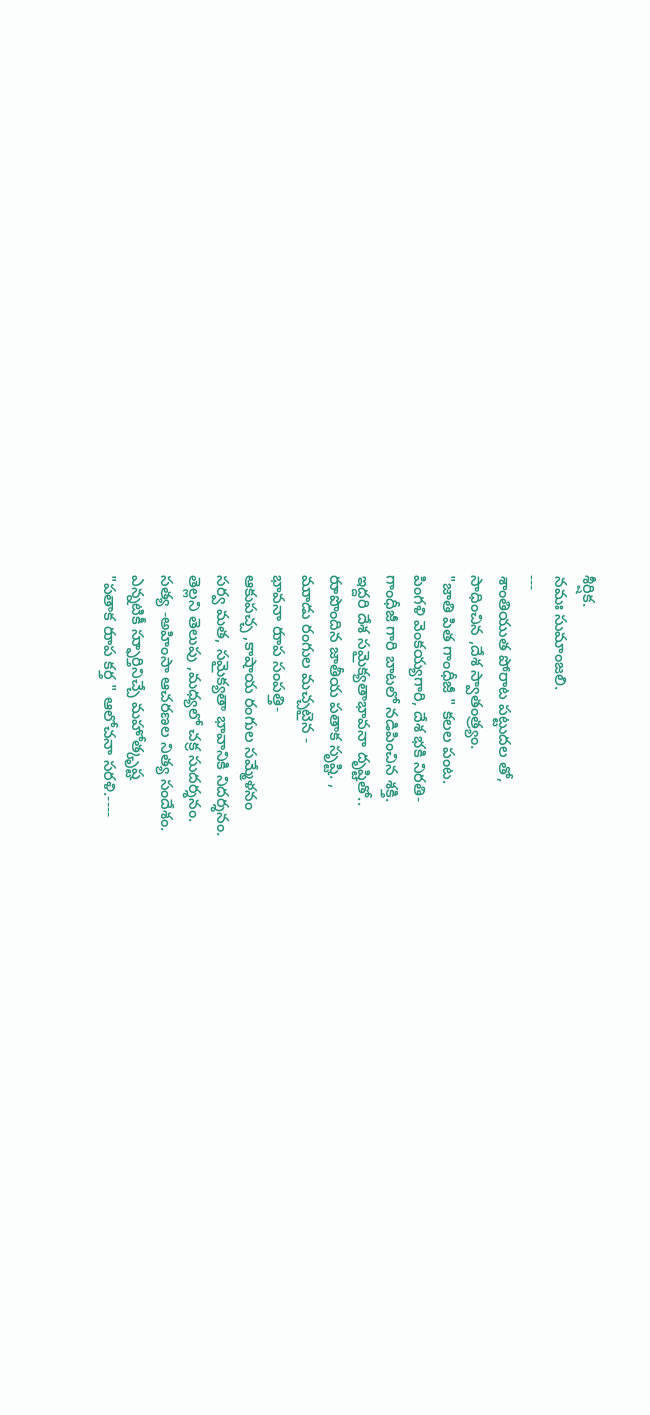శీర్షిక.
నమః సుమాంజలి.
---
శాంతియుత పోరాట పట్టుదల తో,
సాధించిన ,దేశ స్వాతంత్ర్యం.
"జాతి పిత గాంధీజీ " కలల పంట.
పింగళి వెంకయ్యగారి, దేశ భకి నిరతి-
గాంధీజీ గారి బాటలో నడిపించిన శక్తి.
ఇద్దరి దేశ సమైక్యతాభావనా దృష్టితో..
రుాపొందిన జాతీయ పతాక సృష్టి. ,
ముాడు రంగుల మచ్చటైన -
భావనా రుాప సంపత్తి-
ఆకుపచ్చ ,కాషాయ రంగుల సమ్మేళనం
సర్వ మత, సమైక్యతా భావానికి నిదర్శనం.
తెల్లని తెలుపు ,మధ్యలో చక్ర సుదర్శనం.
సత్య -అహింసా ఆచరణల నిత్య సందేశం.
ఎన్నటికీ స్ఫుార్తినిచ్చే మహోత్కృష్ట
"పతాక రుాప కర్త " ఆలోచనా సరళి.----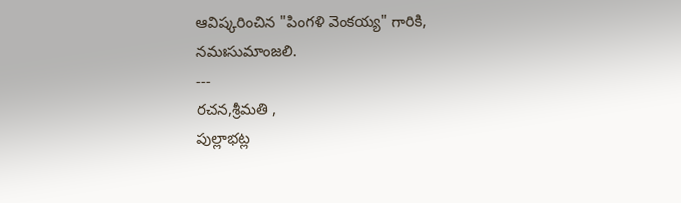ఆవిష్కరించిన "పింగళి వెంకయ్య" గారికి,
నమఃసుమాంజలి.
---
రచన,శ్రీమతి ,
పుల్లాభట్ల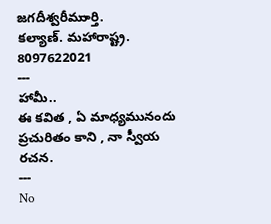జగదీశ్వరీముార్తి.
కల్యాణ్. మహారాష్ట్ర.
8097622021
---
హామీ..
ఈ కవిత , ఏ మాధ్యమునందు ప్రచురితం కాని , నా స్వీయ రచన.
---
No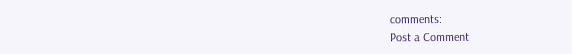comments:
Post a Comment